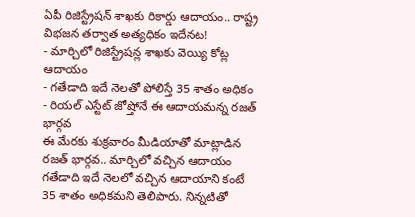ఏపీ రిజిస్ట్రేషన్ శాఖకు రికార్డు ఆదాయం.. రాష్ట్ర విభజన తర్వాత అత్యధికం ఇదేనట!
- మార్చిలో రిజిస్ట్రేషన్ల శాఖకు వెయ్యి కోట్ల ఆదాయం
- గతేడాది ఇదే నెలతో పోలిస్తే 35 శాతం అధికం
- రియల్ ఎస్టేట్ జోష్తోనే ఈ ఆదాయమన్న రజత్ భార్గవ
ఈ మేరకు శుక్రవారం మీడియాతో మాట్లాడిన రజత్ భార్గవ.. మార్చిలో వచ్చిన ఆదాయం గతేడాది ఇదే నెలలో వచ్చిన ఆదాయాని కంటే 35 శాతం అధికమని తెలిపారు. నిన్నటితో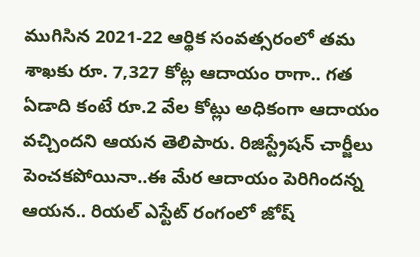ముగిసిన 2021-22 ఆర్థిక సంవత్సరంలో తమ శాఖకు రూ. 7,327 కోట్ల ఆదాయం రాగా.. గత ఏడాది కంటే రూ.2 వేల కోట్లు అధికంగా ఆదాయం వచ్చిందని ఆయన తెలిపారు. రిజిస్ట్రేషన్ చార్జీలు పెంచకపోయినా..ఈ మేర ఆదాయం పెరిగిందన్న ఆయన.. రియల్ ఎస్టేట్ రంగంలో జోష్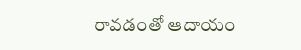రావడంతో ఆదాయం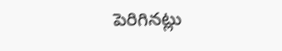పెరిగినట్లు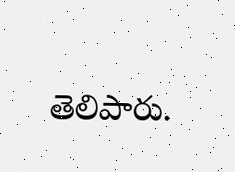తెలిపారు.